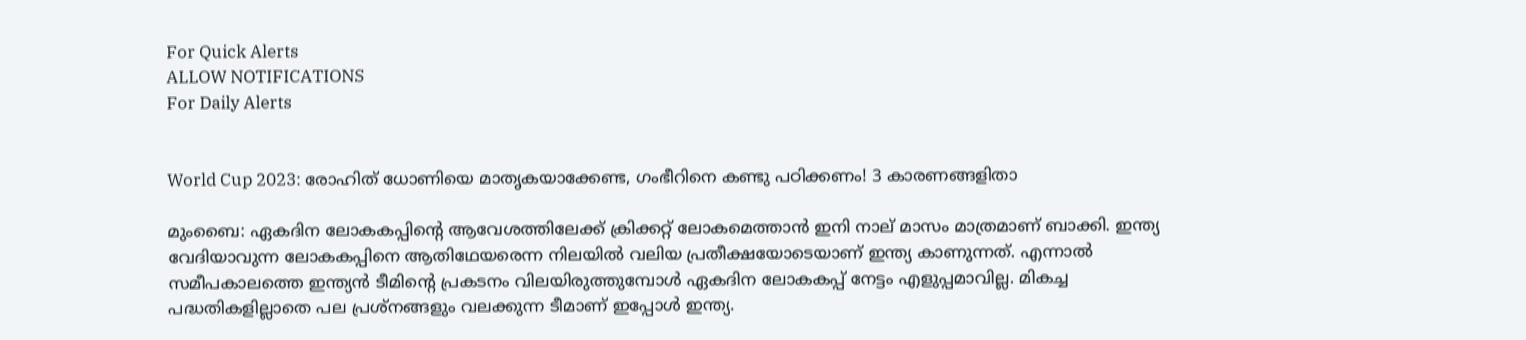For Quick Alerts
ALLOW NOTIFICATIONS
For Daily Alerts


World Cup 2023: രോഹിത് ധോണിയെ മാതൃകയാക്കേണ്ട, ഗംഭീറിനെ കണ്ടു പഠിക്കണം! 3 കാരണങ്ങളിതാ

മുംബൈ: ഏകദിന ലോകകപ്പിന്റെ ആവേശത്തിലേക്ക് ക്രിക്കറ്റ് ലോകമെത്താന്‍ ഇനി നാല് മാസം മാത്രമാണ് ബാക്കി. ഇന്ത്യ വേദിയാവുന്ന ലോകകപ്പിനെ ആതിഥേയരെന്ന നിലയില്‍ വലിയ പ്രതീക്ഷയോടെയാണ് ഇന്ത്യ കാണുന്നത്. എന്നാല്‍ സമീപകാലത്തെ ഇന്ത്യന്‍ ടീമിന്റെ പ്രകടനം വിലയിരുത്തുമ്പോള്‍ ഏകദിന ലോകകപ്പ് നേട്ടം എളുപ്പമാവില്ല. മികച്ച പദ്ധതികളില്ലാതെ പല പ്രശ്‌നങ്ങളും വലക്കുന്ന ടീമാണ് ഇപ്പോള്‍ ഇന്ത്യ.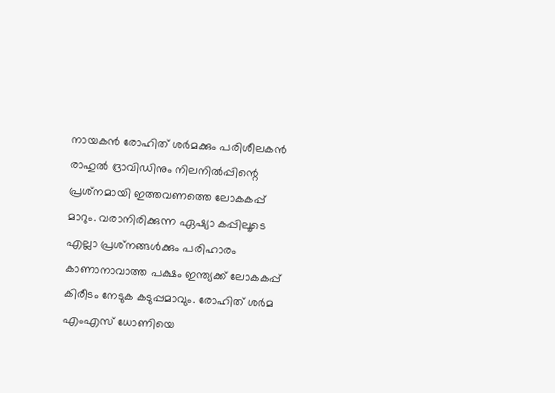നായകന്‍ രോഹിത് ശര്‍മക്കും പരിശീലകന്‍ രാഹുല്‍ ദ്രാവിഡിനും നിലനില്‍പ്പിന്റെ പ്രശ്‌നമായി ഇത്തവണത്തെ ലോകകപ്പ് മാറും. വരാനിരിക്കുന്ന ഏഷ്യാ കപ്പിലൂടെ എല്ലാ പ്രശ്‌നങ്ങള്‍ക്കും പരിഹാരം കാണാനാവാത്ത പക്ഷം ഇന്ത്യക്ക് ലോകകപ്പ് കിരീടം നേടുക കടുപ്പമാവും. രോഹിത് ശര്‍മ എംഎസ് ധോണിയെ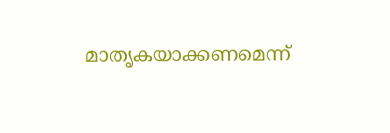മാതൃകയാക്കണമെന്ന്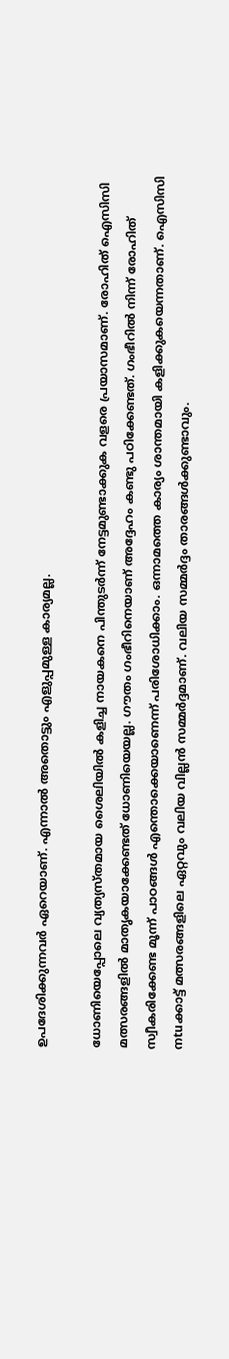ഉപദേശിക്കുന്നവര്‍ ഏറെയാണ്. എന്നാല്‍ അതൊട്ടും എളുപ്പമുള്ള കാര്യമല്ല.

ധോണിയെപ്പോലെ വ്യത്യസ്തമായ ശൈലിയില്‍ കളിച്ച നായകനെ പിന്തുടര്‍ന്ന് നേട്ടമുണ്ടാക്കുക വളരെ പ്രയാസമാണ്. രോഹിത് ഐസിസി മത്സരങ്ങളില്‍ മാതൃകയാക്കേണ്ടത് ധോണിയെയല്ല. ഗൗതം ഗംഭീറിനെയാണ് അദ്ദേഹം കണ്ടു പഠിക്കേണ്ടത്. ഗംഭീറില്‍ നിന്ന് രോഹിത് സ്വീകരിക്കേണ്ട മൂന്ന് പാഠങ്ങള്‍ എന്തൊക്കെയാണെന്ന് പരിശോധിക്കാം. ഒന്നാമത്തെ കാര്യം ശാന്തമായി കളിക്കുകയെന്നതാണ്. ഐസിസി നtuക്കാട്ട് മത്സരങ്ങളിലെ ഏറ്റവും വലിയ വില്ലന്‍ സമ്മര്‍ദ്ദമാണ്. വലിയ സമ്മര്‍ദ്ദം താരങ്ങള്‍ക്കുണ്ടാവും.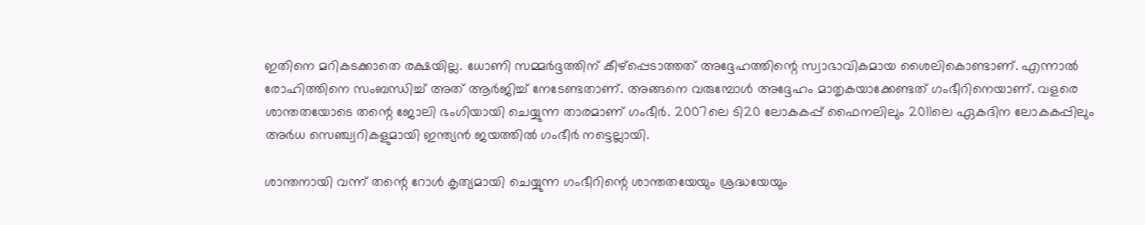ഇതിനെ മറികടക്കാതെ രക്ഷയില്ല. ധോണി സമ്മര്‍ദ്ദത്തിന് കീഴ്‌പ്പെടാത്തത് അദ്ദേഹത്തിന്റെ സ്വാഭാവികമായ ശൈലികൊണ്ടാണ്. എന്നാല്‍ രോഹിത്തിനെ സംബന്ധിച്ച് അത് ആര്‍ജിച്ച് നേടേണ്ടതാണ്. അങ്ങനെ വരുമ്പോള്‍ അദ്ദേഹം മാതൃകയാക്കേണ്ടത് ഗംഭീറിനെയാണ്. വളരെ ശാന്തതയോടെ തന്റെ ജോലി ഭംഗിയായി ചെയ്യുന്ന താരമാണ് ഗംഭീര്‍. 2007ലെ ടി20 ലോകകപ്പ് ഫൈനലിലും 2011ലെ ഏകദിന ലോകകപ്പിലും അര്‍ധ സെഞ്ച്വറികളുമായി ഇന്ത്യന്‍ ജയത്തില്‍ ഗംഭീര്‍ നട്ടെല്ലായി.

ശാന്തനായി വന്ന് തന്റെ റോള്‍ കൃത്യമായി ചെയ്യുന്ന ഗംഭീറിന്റെ ശാന്തതയേയും ശ്രദ്ധയേയും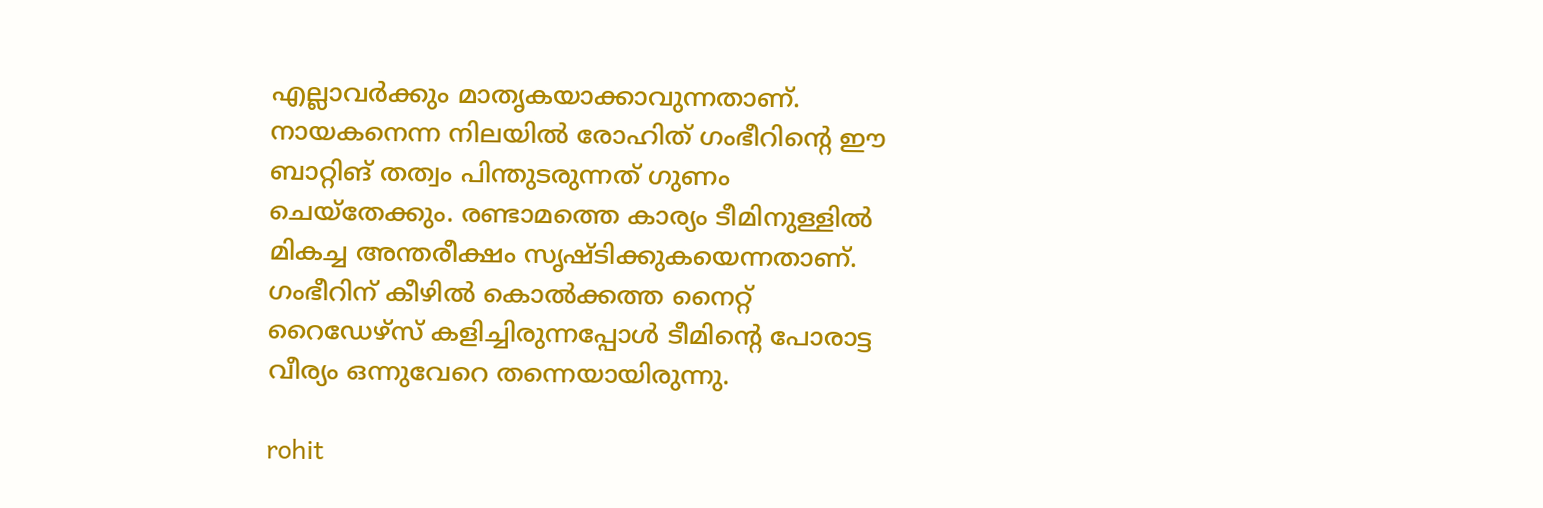എല്ലാവര്‍ക്കും മാതൃകയാക്കാവുന്നതാണ്. നായകനെന്ന നിലയില്‍ രോഹിത് ഗംഭീറിന്റെ ഈ ബാറ്റിങ് തത്വം പിന്തുടരുന്നത് ഗുണം ചെയ്‌തേക്കും. രണ്ടാമത്തെ കാര്യം ടീമിനുള്ളില്‍ മികച്ച അന്തരീക്ഷം സൃഷ്ടിക്കുകയെന്നതാണ്. ഗംഭീറിന് കീഴില്‍ കൊല്‍ക്കത്ത നൈറ്റ് റൈഡേഴ്‌സ് കളിച്ചിരുന്നപ്പോള്‍ ടീമിന്റെ പോരാട്ട വീര്യം ഒന്നുവേറെ തന്നെയായിരുന്നു.

rohit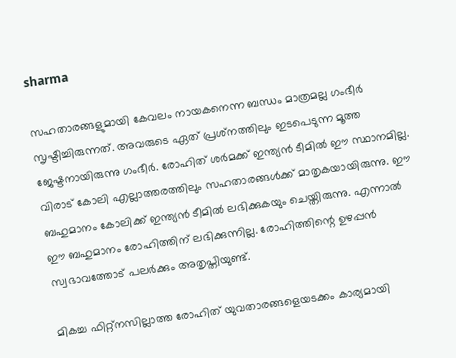sharma

സഹതാരങ്ങളുമായി കേവലം നായകനെന്ന ബന്ധം മാത്രമല്ല ഗംഭീര്‍ സൃഷ്ടിച്ചിരുന്നത്. അവരുടെ ഏത് പ്രശ്‌നത്തിലും ഇടപെടുന്ന മൂത്ത ജേഷ്ടനായിരുന്നു ഗംഭീര്‍. രോഹിത് ശര്‍മക്ക് ഇന്ത്യന്‍ ടീമില്‍ ഈ സ്ഥാനമില്ല. വിരാട് കോലി എല്ലാത്തരത്തിലും സഹതാരങ്ങള്‍ക്ക് മാതൃകയായിരുന്നു. ഈ ബഹുമാനം കോലിക്ക് ഇന്ത്യന്‍ ടീമില്‍ ലഭിക്കുകയും ചെയ്തിരുന്നു. എന്നാല്‍ ഈ ബഹുമാനം രോഹിത്തിന് ലഭിക്കുന്നില്ല. രോഹിത്തിന്റെ ഉഴപ്പന്‍ സ്വഭാവത്തോട് പലര്‍ക്കും അതൃപ്തിയുണ്ട്.

മികച്ച ഫിറ്റ്‌നസില്ലാത്ത രോഹിത് യുവതാരങ്ങളെയടക്കം കാര്യമായി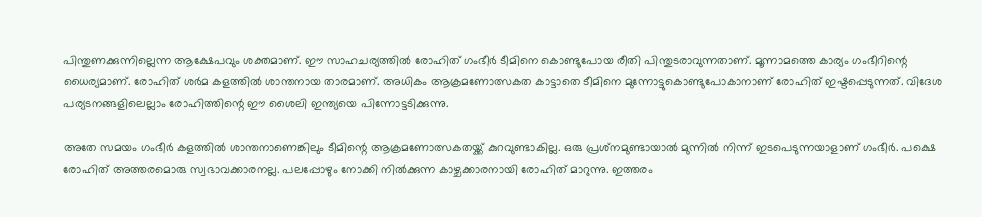പിന്തുണക്കുന്നില്ലെന്ന ആക്ഷേപവും ശക്തമാണ്. ഈ സാഹചര്യത്തില്‍ രോഹിത് ഗംഭീര്‍ ടീമിനെ കൊണ്ടുപോയ രീതി പിന്തുടരാവുന്നതാണ്. മൂന്നാമത്തെ കാര്യം ഗംഭീറിന്റെ ധൈര്യമാണ്. രോഹിത് ശര്‍മ കളത്തില്‍ ശാന്തനായ താരമാണ്. അധികം ആക്രമണോത്സകത കാട്ടാതെ ടീമിനെ മുന്നോട്ടുകൊണ്ടുപോകാനാണ് രോഹിത് ഇഷ്ടപ്പെടുന്നത്. വിദേശ പര്യടനങ്ങളിലെല്ലാം രോഹിത്തിന്റെ ഈ ശൈലി ഇന്ത്യയെ പിന്നോട്ടടിക്കുന്നു.

അതേ സമയം ഗംഭീര്‍ കളത്തില്‍ ശാന്തനാണെങ്കിലും ടീമിന്റെ ആക്രമണോത്സകതയ്ക്ക് കുറവുണ്ടാകില്ല. ഒരു പ്രശ്‌നമുണ്ടായാല്‍ മുന്നില്‍ നിന്ന് ഇടപെടുന്നയാളാണ് ഗംഭീര്‍. പക്ഷെ രോഹിത് അത്തരമൊരു സ്വഭാവക്കാരനല്ല. പലപ്പോഴും നോക്കി നില്‍ക്കുന്ന കാഴ്ചക്കാരനായി രോഹിത് മാറുന്നു. ഇത്തരം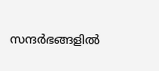സന്ദര്‍ഭങ്ങളില്‍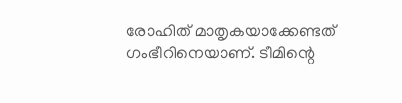രോഹിത് മാതൃകയാക്കേണ്ടത് ഗംഭീറിനെയാണ്. ടീമിന്റെ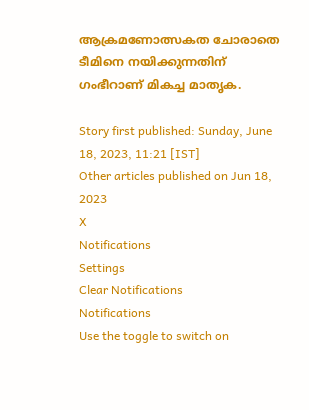ആക്രമണോത്സകത ചോരാതെ ടീമിനെ നയിക്കുന്നതിന് ഗംഭീറാണ് മികച്ച മാതൃക.

Story first published: Sunday, June 18, 2023, 11:21 [IST]
Other articles published on Jun 18, 2023
X
Notifications
Settings
Clear Notifications
Notifications
Use the toggle to switch on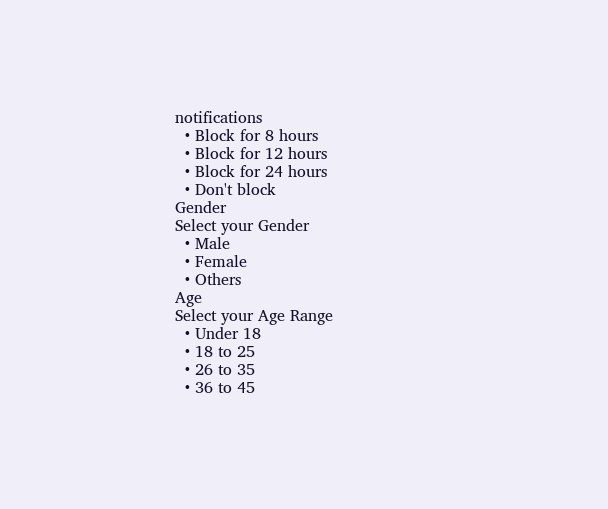notifications
  • Block for 8 hours
  • Block for 12 hours
  • Block for 24 hours
  • Don't block
Gender
Select your Gender
  • Male
  • Female
  • Others
Age
Select your Age Range
  • Under 18
  • 18 to 25
  • 26 to 35
  • 36 to 45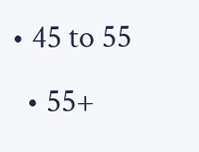• 45 to 55
  • 55+